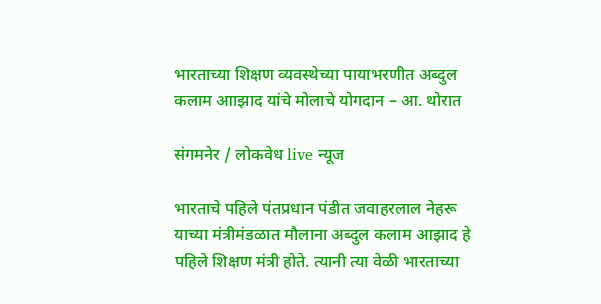भारताच्या शिक्षण व्यवस्थेच्या पायाभरणीत अब्दुल कलाम आाझाद यांचे मोलाचे योगदान – आ. थोरात

संगमनेर / लोकवेध live न्यूज

भारताचे पहिले पंतप्रधान पंडीत जवाहरलाल नेहरू याच्या मंत्रीमंडळात मौलाना अब्दुल कलाम आझाद हे पहिले शिक्षण मंत्री होते. त्यानी त्या वेळी भारताच्या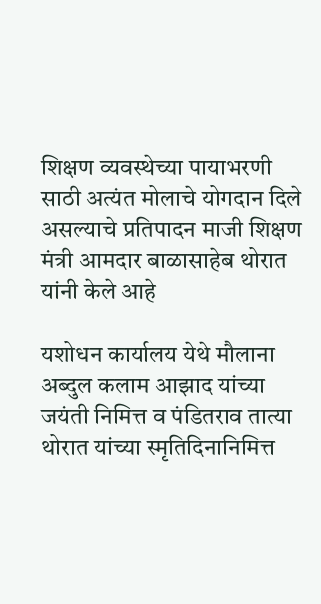शिक्षण व्यवस्थेच्या पायाभरणी साठी अत्यंत मोलाचे योगदान दिले असल्याचे प्रतिपादन माजी शिक्षण मंत्री आमदार बाळासाहेब थोरात यांनी केले आहे

यशोधन कार्यालय येथे मौलाना अब्दुल कलाम आझाद यांच्या जयंती निमित्त व पंडितराव तात्या थोरात यांच्या स्मृतिदिनानिमित्त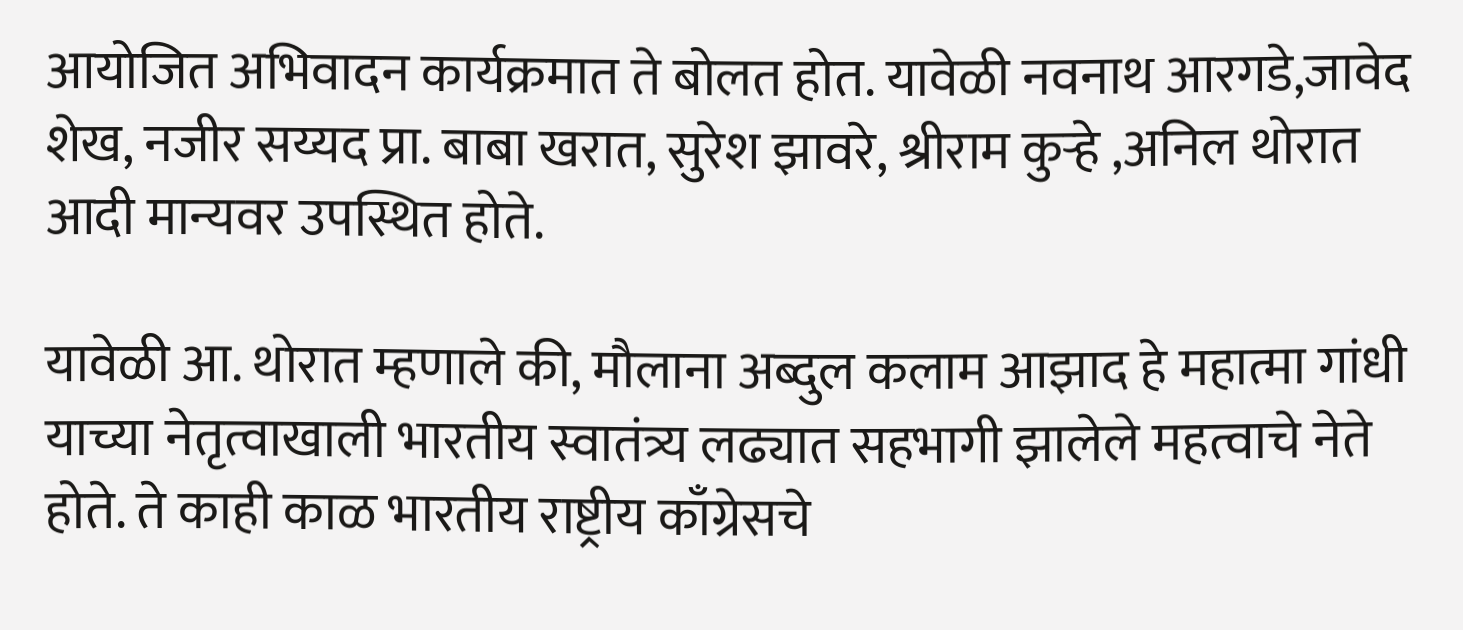आयोजित अभिवादन कार्यक्रमात ते बोलत होत. यावेळी नवनाथ आरगडे,जावेद शेख, नजीर सय्यद प्रा. बाबा खरात, सुरेश झावरे, श्रीराम कुऱ्हे ,अनिल थोरात आदी मान्यवर उपस्थित होते.

यावेळी आ. थोरात म्हणाले की, मौलाना अब्दुल कलाम आझाद हे महात्मा गांधी याच्या नेतृत्वाखाली भारतीय स्वातंत्र्य लढ्यात सहभागी झालेले महत्वाचे नेते होते. ते काही काळ भारतीय राष्ट्रीय काँग्रेसचे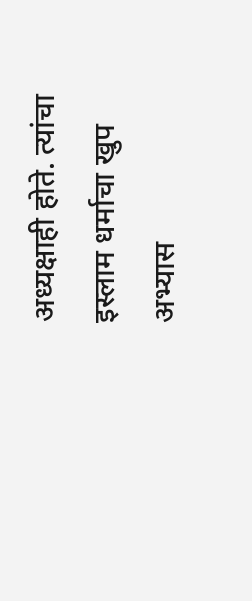अध्यक्षाही होते. त्यांचा इस्लाम धर्माचा खुप अभ्यास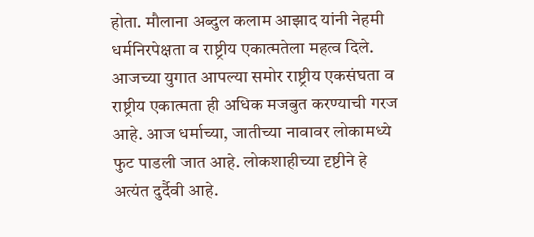होता. मौलाना अब्दुल कलाम आझाद यांनी नेहमी धर्मनिरपेक्षता व राष्ट्रीय एकात्मतेला महत्व दिले. आजच्या युगात आपल्या समोर राष्ट्रीय एकसंघता व राष्ट्रीय एकात्मता ही अधिक मजबुत करण्याची गरज आहे. आज धर्माच्या, जातीच्या नावावर लोकामध्ये फुट पाडली जात आहे. लोकशाहीच्या दृष्टीने हे अत्यंत दुर्दैवी आहे.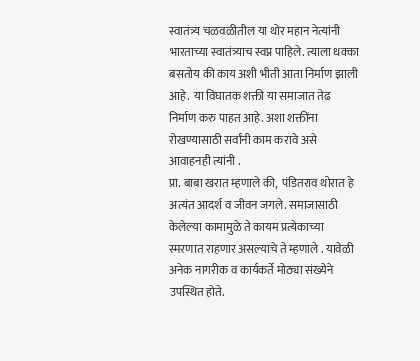स्वातंत्र्य चळवळीतील या थोर महान नेत्यांनी भारताच्या स्वातंत्र्याच स्वप्न पाहिले. त्याला धक्का बसतोय की काय अशी भीती आता निर्माण झाली आहे.  या विघातक शक्ती या समाजात तेढ निर्माण करु पाहत आहे. अशा शक्तींना रोखण्यासाठी सर्वांनी काम करावे असे आवाहनही त्यांनी .
प्रा. बाबा खरात म्हणाले की,  पंडितराव थोरात हे अत्यंत आदर्श व जीवन जगले. समाजासाठी केलेल्या कामामुळे ते कायम प्रत्येकाच्या स्मरणात राहणार असल्याचे ते म्हणाले . यावेळी अनेक नागरीक व कार्यकर्ते मोठ्या संख्येने उपस्थित होते.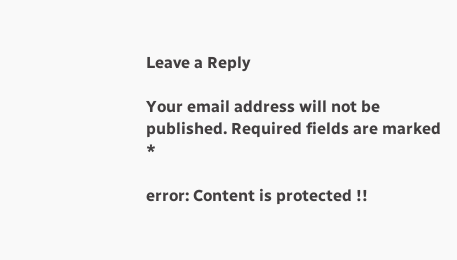Leave a Reply

Your email address will not be published. Required fields are marked *

error: Content is protected !!